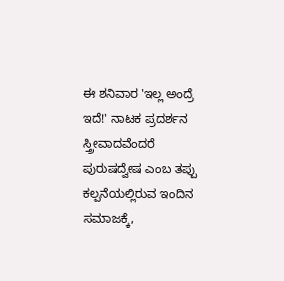ಈ ಶನಿವಾರ 'ಇಲ್ಲ ಅಂದ್ರೆ ಇದೆ!' ನಾಟಕ ಪ್ರದರ್ಶನ
ಸ್ತ್ರೀವಾದವೆಂದರೆ ಪುರುಷದ್ವೇಷ ಎಂಬ ತಪ್ಪು ಕಲ್ಪನೆಯಲ್ಲಿರುವ ಇಂದಿನ ಸಮಾಜಕ್ಕೆ,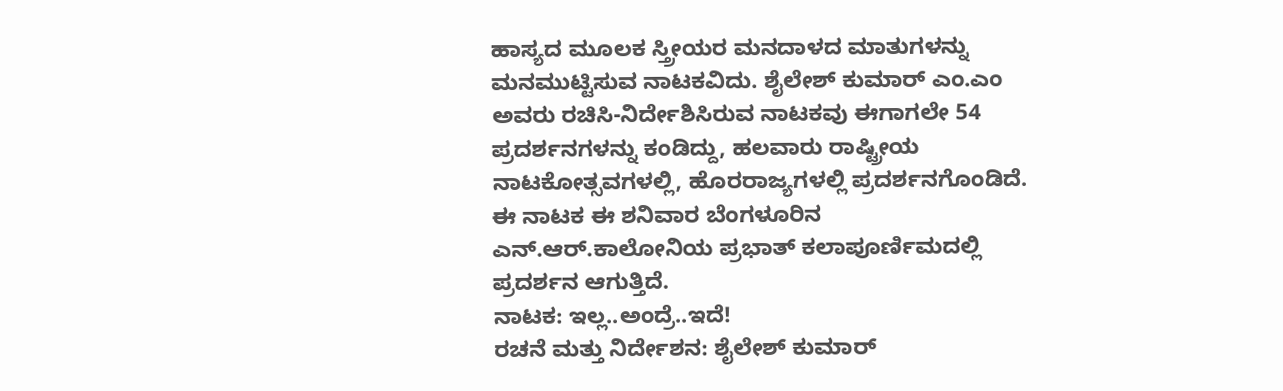ಹಾಸ್ಯದ ಮೂಲಕ ಸ್ತ್ರೀಯರ ಮನದಾಳದ ಮಾತುಗಳನ್ನು ಮನಮುಟ್ಟಿಸುವ ನಾಟಕವಿದು. ಶೈಲೇಶ್ ಕುಮಾರ್ ಎಂ.ಎಂ ಅವರು ರಚಿಸಿ-ನಿರ್ದೇಶಿಸಿರುವ ನಾಟಕವು ಈಗಾಗಲೇ 54 ಪ್ರದರ್ಶನಗಳನ್ನು ಕಂಡಿದ್ದು, ಹಲವಾರು ರಾಷ್ಟ್ರೀಯ ನಾಟಕೋತ್ಸವಗಳಲ್ಲಿ, ಹೊರರಾಜ್ಯಗಳಲ್ಲಿ ಪ್ರದರ್ಶನಗೊಂಡಿದೆ. ಈ ನಾಟಕ ಈ ಶನಿವಾರ ಬೆಂಗಳೂರಿನ ಎನ್.ಆರ್.ಕಾಲೋನಿಯ ಪ್ರಭಾತ್ ಕಲಾಪೂರ್ಣಿಮದಲ್ಲಿ ಪ್ರದರ್ಶನ ಆಗುತ್ತಿದೆ.
ನಾಟಕ: ಇಲ್ಲ..ಅಂದ್ರೆ..ಇದೆ!
ರಚನೆ ಮತ್ತು ನಿರ್ದೇಶನ: ಶೈಲೇಶ್ ಕುಮಾರ್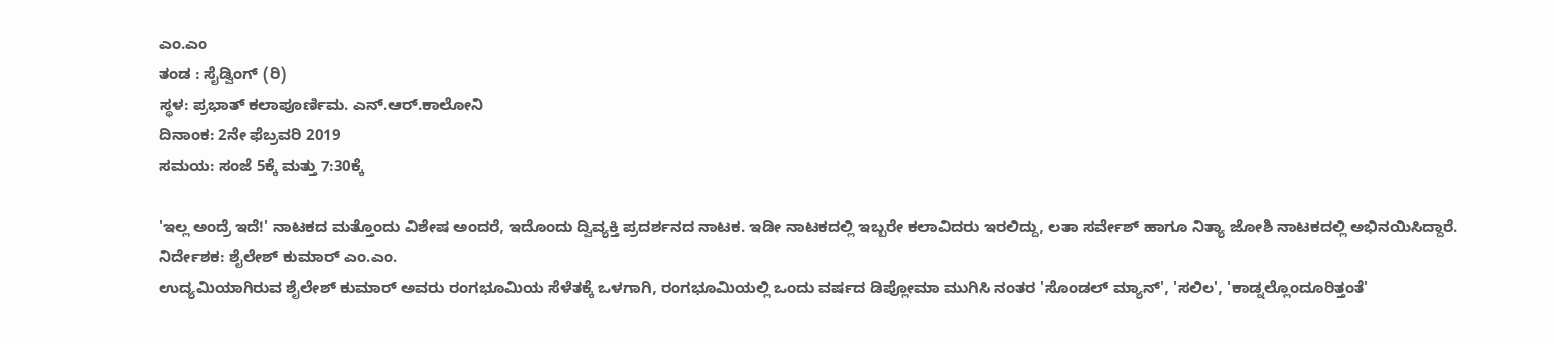ಎಂ.ಎಂ
ತಂಡ : ಸೈಡ್ವಿಂಗ್ (ರಿ)
ಸ್ಥಳ: ಪ್ರಭಾತ್ ಕಲಾಪೂರ್ಣಿಮ. ಎನ್.ಆರ್.ಕಾಲೋನಿ
ದಿನಾಂಕ: 2ನೇ ಫೆಬ್ರವರಿ 2019
ಸಮಯ: ಸಂಜೆ 5ಕ್ಕೆ ಮತ್ತು 7:30ಕ್ಕೆ

'ಇಲ್ಲ ಅಂದ್ರೆ ಇದೆ!' ನಾಟಕದ ಮತ್ತೊಂದು ವಿಶೇಷ ಅಂದರೆ, ಇದೊಂದು ದ್ವಿವ್ಯಕ್ತಿ ಪ್ರದರ್ಶನದ ನಾಟಕ. ಇಡೀ ನಾಟಕದಲ್ಲಿ ಇಬ್ಬರೇ ಕಲಾವಿದರು ಇರಲಿದ್ದು, ಲತಾ ಸರ್ವೇಶ್ ಹಾಗೂ ನಿತ್ಯಾ ಜೋಶಿ ನಾಟಕದಲ್ಲಿ ಅಭಿನಯಿಸಿದ್ದಾರೆ.
ನಿರ್ದೇಶಕ: ಶೈಲೇಶ್ ಕುಮಾರ್ ಎಂ.ಎಂ.
ಉದ್ಯಮಿಯಾಗಿರುವ ಶೈಲೇಶ್ ಕುಮಾರ್ ಅವರು ರಂಗಭೂಮಿಯ ಸೆಳೆತಕ್ಕೆ ಒಳಗಾಗಿ, ರಂಗಭೂಮಿಯಲ್ಲಿ ಒಂದು ವರ್ಷದ ಡಿಪ್ಲೋಮಾ ಮುಗಿಸಿ ನಂತರ 'ಸೊಂಡಲ್ ಮ್ಯಾನ್', 'ಸಲಿಲ', 'ಕಾಡ್ನಲ್ಲೊಂದೂರಿತ್ತಂತೆ'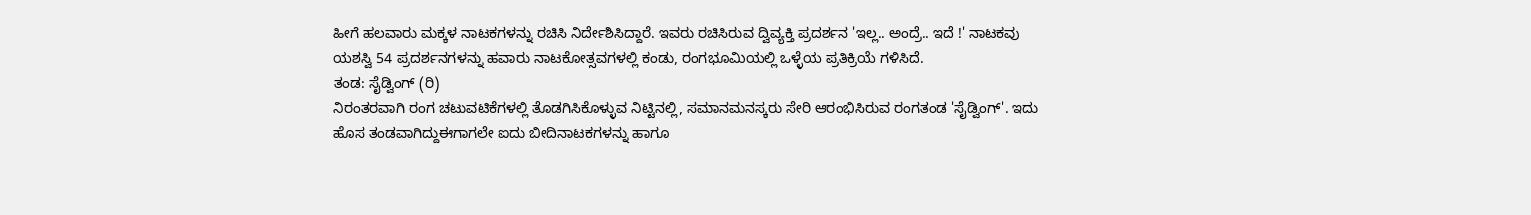ಹೀಗೆ ಹಲವಾರು ಮಕ್ಕಳ ನಾಟಕಗಳನ್ನು ರಚಿಸಿ ನಿರ್ದೇಶಿಸಿದ್ದಾರೆ. ಇವರು ರಚಿಸಿರುವ ದ್ವಿವ್ಯಕ್ತಿ ಪ್ರದರ್ಶನ 'ಇಲ್ಲ.. ಅಂದ್ರೆ.. ಇದೆ !' ನಾಟಕವು ಯಶಸ್ವಿ 54 ಪ್ರದರ್ಶನಗಳನ್ನು ಹವಾರು ನಾಟಕೋತ್ಸವಗಳಲ್ಲಿ ಕಂಡು, ರಂಗಭೂಮಿಯಲ್ಲಿ ಒಳ್ಳೆಯ ಪ್ರತಿಕ್ರಿಯೆ ಗಳಿಸಿದೆ.
ತಂಡ: ಸೈಡ್ವಿಂಗ್ (ರಿ)
ನಿರಂತರವಾಗಿ ರಂಗ ಚಟುವಟಿಕೆಗಳಲ್ಲಿ ತೊಡಗಿಸಿಕೊಳ್ಳುವ ನಿಟ್ಟಿನಲ್ಲಿ, ಸಮಾನಮನಸ್ಕರು ಸೇರಿ ಆರಂಭಿಸಿರುವ ರಂಗತಂಡ 'ಸೈಡ್ವಿಂಗ್'. ಇದು ಹೊಸ ತಂಡವಾಗಿದ್ದುಈಗಾಗಲೇ ಐದು ಬೀದಿನಾಟಕಗಳನ್ನು ಹಾಗೂ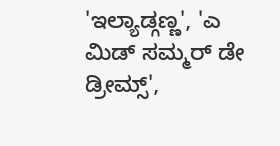'ಇಲ್ಯಾಡ್ಗಣ್ಣ', 'ಎ ಮಿಡ್ ಸಮ್ಮರ್ ಡೇ ಡ್ರೀಮ್ಸ್',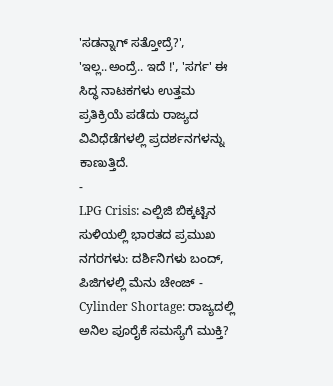'ಸಡನ್ನಾಗ್ ಸತ್ತೋದ್ರೆ?', 'ಇಲ್ಲ..ಅಂದ್ರೆ.. ಇದೆ !', 'ಸರ್ಗ' ಈ ಸಿದ್ಧ ನಾಟಕಗಳು ಉತ್ತಮ ಪ್ರತಿಕ್ರಿಯೆ ಪಡೆದು ರಾಜ್ಯದ ವಿವಿಧೆಡೆಗಳಲ್ಲಿ ಪ್ರದರ್ಶನಗಳನ್ನು ಕಾಣುತ್ತಿದೆ.
-
LPG Crisis: ಎಲ್ಪಿಜಿ ಬಿಕ್ಕಟ್ಟಿನ ಸುಳಿಯಲ್ಲಿ ಭಾರತದ ಪ್ರಮುಖ ನಗರಗಳು: ದರ್ಶಿನಿಗಳು ಬಂದ್, ಪಿಜಿಗಳಲ್ಲಿ ಮೆನು ಚೇಂಜ್ -
Cylinder Shortage: ರಾಜ್ಯದಲ್ಲಿ ಅನಿಲ ಪೂರೈಕೆ ಸಮಸ್ಯೆಗೆ ಮುಕ್ತಿ?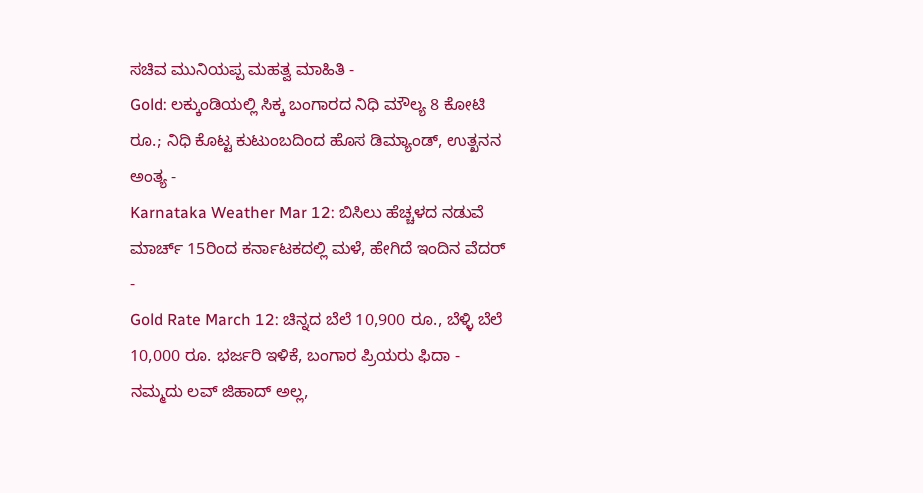ಸಚಿವ ಮುನಿಯಪ್ಪ ಮಹತ್ವ ಮಾಹಿತಿ -
Gold: ಲಕ್ಕುಂಡಿಯಲ್ಲಿ ಸಿಕ್ಕ ಬಂಗಾರದ ನಿಧಿ ಮೌಲ್ಯ 8 ಕೋಟಿ ರೂ.; ನಿಧಿ ಕೊಟ್ಟ ಕುಟುಂಬದಿಂದ ಹೊಸ ಡಿಮ್ಯಾಂಡ್, ಉತ್ಖನನ ಅಂತ್ಯ -
Karnataka Weather Mar 12: ಬಿಸಿಲು ಹೆಚ್ಚಳದ ನಡುವೆ ಮಾರ್ಚ್ 15ರಿಂದ ಕರ್ನಾಟಕದಲ್ಲಿ ಮಳೆ, ಹೇಗಿದೆ ಇಂದಿನ ವೆದರ್ -
Gold Rate March 12: ಚಿನ್ನದ ಬೆಲೆ 10,900 ರೂ., ಬೆಳ್ಳಿ ಬೆಲೆ 10,000 ರೂ. ಭರ್ಜರಿ ಇಳಿಕೆ, ಬಂಗಾರ ಪ್ರಿಯರು ಫಿದಾ -
ನಮ್ಮದು ಲವ್ ಜಿಹಾದ್ ಅಲ್ಲ,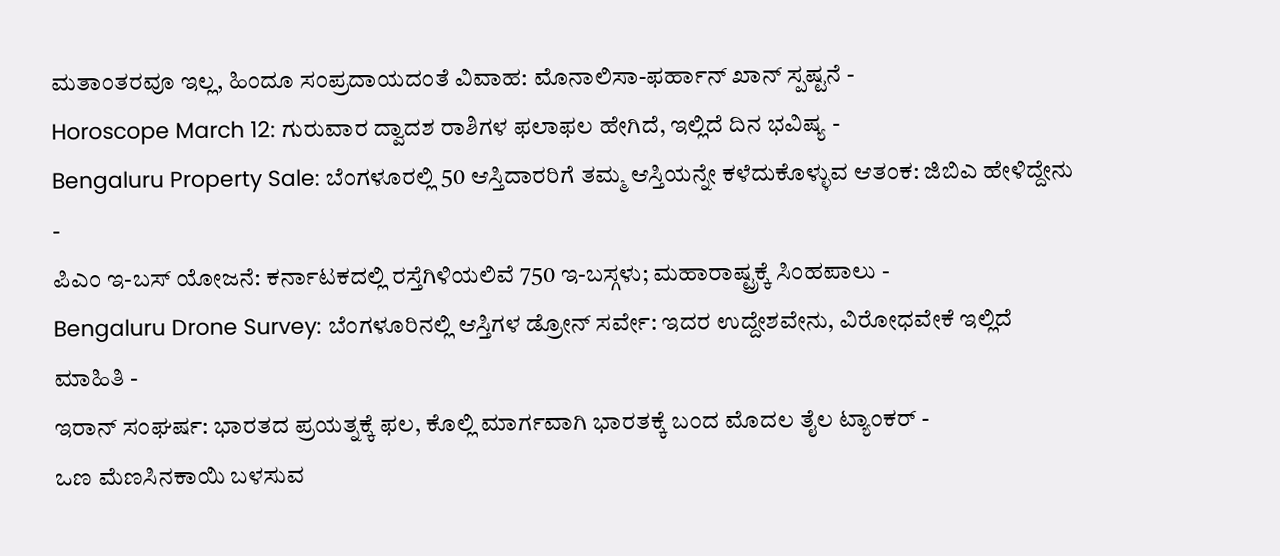ಮತಾಂತರವೂ ಇಲ್ಲ, ಹಿಂದೂ ಸಂಪ್ರದಾಯದಂತೆ ವಿವಾಹ: ಮೊನಾಲಿಸಾ-ಫರ್ಹಾನ್ ಖಾನ್ ಸ್ಪಷ್ಟನೆ -
Horoscope March 12: ಗುರುವಾರ ದ್ವಾದಶ ರಾಶಿಗಳ ಫಲಾಫಲ ಹೇಗಿದೆ, ಇಲ್ಲಿದೆ ದಿನ ಭವಿಷ್ಯ -
Bengaluru Property Sale: ಬೆಂಗಳೂರಲ್ಲಿ 50 ಆಸ್ತಿದಾರರಿಗೆ ತಮ್ಮ ಆಸ್ತಿಯನ್ನೇ ಕಳೆದುಕೊಳ್ಳುವ ಆತಂಕ: ಜಿಬಿಎ ಹೇಳಿದ್ದೇನು -
ಪಿಎಂ ಇ-ಬಸ್ ಯೋಜನೆ: ಕರ್ನಾಟಕದಲ್ಲಿ ರಸ್ತೆಗಿಳಿಯಲಿವೆ 750 ಇ-ಬಸ್ಗಳು; ಮಹಾರಾಷ್ಟ್ರಕ್ಕೆ ಸಿಂಹಪಾಲು -
Bengaluru Drone Survey: ಬೆಂಗಳೂರಿನಲ್ಲಿ ಆಸ್ತಿಗಳ ಡ್ರೋನ್ ಸರ್ವೇ: ಇದರ ಉದ್ದೇಶವೇನು, ವಿರೋಧವೇಕೆ ಇಲ್ಲಿದೆ ಮಾಹಿತಿ -
ಇರಾನ್ ಸಂಘರ್ಷ: ಭಾರತದ ಪ್ರಯತ್ನಕ್ಕೆ ಫಲ, ಕೊಲ್ಲಿ ಮಾರ್ಗವಾಗಿ ಭಾರತಕ್ಕೆ ಬಂದ ಮೊದಲ ತೈಲ ಟ್ಯಾಂಕರ್ -
ಒಣ ಮೆಣಸಿನಕಾಯಿ ಬಳಸುವ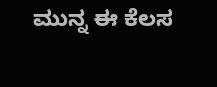ಮುನ್ನ ಈ ಕೆಲಸ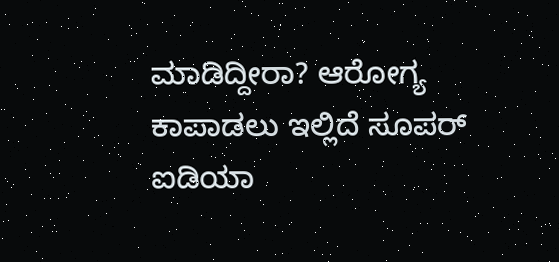ಮಾಡಿದ್ದೀರಾ? ಆರೋಗ್ಯ ಕಾಪಾಡಲು ಇಲ್ಲಿದೆ ಸೂಪರ್ ಐಡಿಯಾ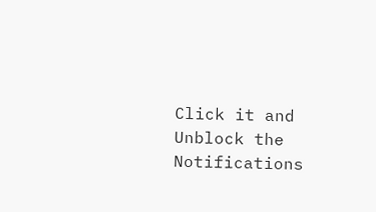Click it and Unblock the Notifications